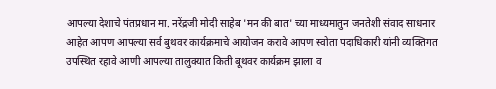आपल्या देशाचे पंतप्रधान मा. नरेंद्रजी मोदी साहेब 'मन की बात' च्या माध्यमातुन जनतेशी संवाद साधनार आहेत आपण आपल्या सर्व बुथवर कार्यक्रमाचे आयोजन करावे आपण स्वोता पदाधिकारी यांनी व्यक्तिगत उपस्थित रहावे आणी आपल्या तालुक्यात किती बूथवर कार्यक्रम झाला व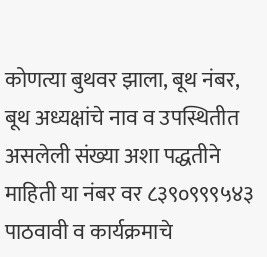कोणत्या बुथवर झाला, बूथ नंबर, बूथ अध्यक्षांचे नाव व उपस्थितीत असलेली संख्या अशा पद्धतीने माहिती या नंबर वर ८३९०९९९५४३ पाठवावी व कार्यक्रमाचे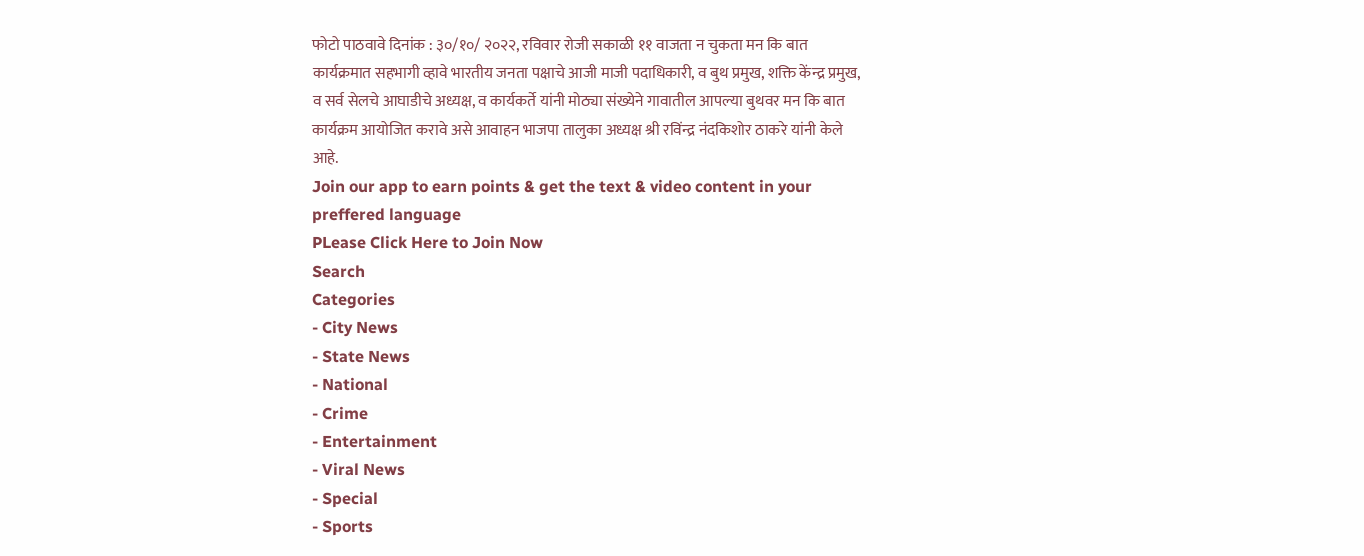फोटो पाठवावे दिनांक : ३०/१०/ २०२२, रविवार रोजी सकाळी ११ वाजता न चुकता मन कि बात कार्यक्रमात सहभागी व्हावे भारतीय जनता पक्षाचे आजी माजी पदाधिकारी, व बुथ प्रमुख, शक्ति केंन्द्र प्रमुख, व सर्व सेलचे आघाडीचे अध्यक्ष, व कार्यकर्ते यांनी मोठ्या संख्येने गावातील आपल्या बुथवर मन कि बात कार्यक्रम आयोजित करावे असे आवाहन भाजपा तालुका अध्यक्ष श्री रविंन्द्र नंदकिशोर ठाकरे यांनी केले आहे.
Join our app to earn points & get the text & video content in your preffered language
PLease Click Here to Join Now
Search
Categories
- City News
- State News
- National
- Crime
- Entertainment
- Viral News
- Special
- Sports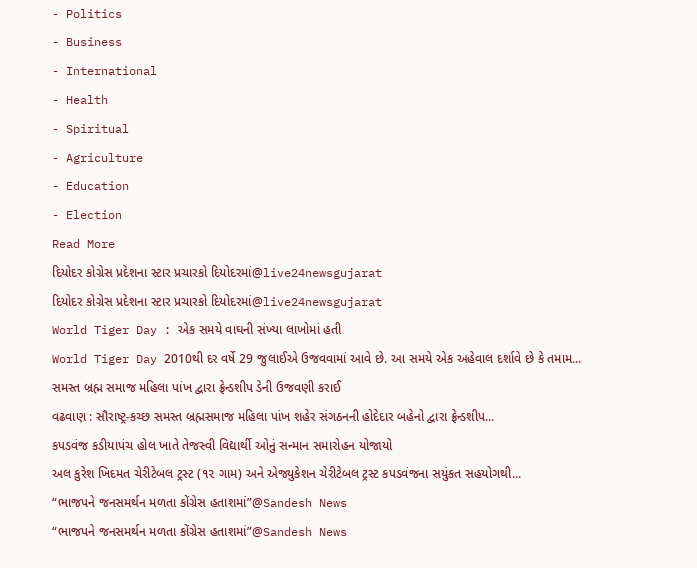- Politics
- Business
- International
- Health
- Spiritual
- Agriculture
- Education
- Election
Read More
દિયોદર કોગ્રેસ પ્રદેશના સ્ટાર પ્રચારકો દિયોદરમાં@live24newsgujarat
દિયોદર કોગ્રેસ પ્રદેશના સ્ટાર પ્રચારકો દિયોદરમાં@live24newsgujarat
World Tiger Day : એક સમયે વાઘની સંખ્યા લાખોમાં હતી
World Tiger Day 2010થી દર વર્ષે 29 જુલાઈએ ઉજવવામાં આવે છે. આ સમયે એક અહેવાલ દર્શાવે છે કે તમામ...
સમસ્ત બ્રહ્મ સમાજ મહિલા પાંખ દ્વારા ફ્રેન્ડશીપ ડેની ઉજવણી કરાઈ
વઢવાણ : સૌરાષ્ટ્ર-કચ્છ સમસ્ત બ્રહ્મસમાજ મહિલા પાંખ શહેર સંગઠનની હોદેદાર બહેનો દ્વારા ફ્રેન્ડશીપ...
કપડવંજ કડીયાપંચ હોલ ખાતે તેજસ્વી વિદ્યાર્થી ઓનું સન્માન સમારોહન યોજાયો
અલ કુરેશ ખિદમત ચેરીટેબલ ટ્રસ્ટ (૧૨ ગામ) અને એજ્યુકેશન ચેરીટેબલ ટ્રસ્ટ કપડવંજના સયુંકત સહયોગથી...
“ભાજપને જનસમર્થન મળતા કોંગ્રેસ હતાશમાં”@Sandesh News
“ભાજપને જનસમર્થન મળતા કોંગ્રેસ હતાશમાં”@Sandesh News